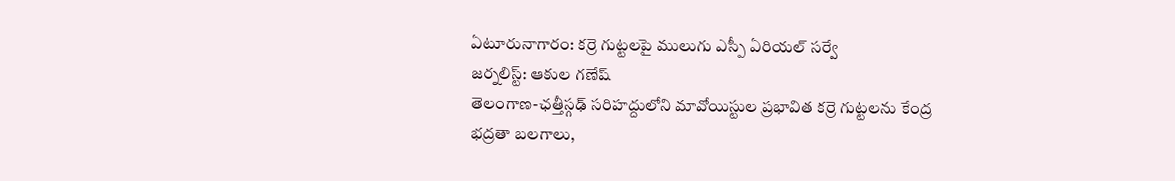ఏటూరునాగారం: కర్రె గుట్టలపై ములుగు ఎస్పీ ఏరియల్ సర్వే
జర్నలిస్ట్: ఆకుల గణేష్
తెలంగాణ-ఛత్తీస్గఢ్ సరిహద్దులోని మావోయిస్టుల ప్రభావిత కర్రె గుట్టలను కేంద్ర భద్రతా బలగాలు,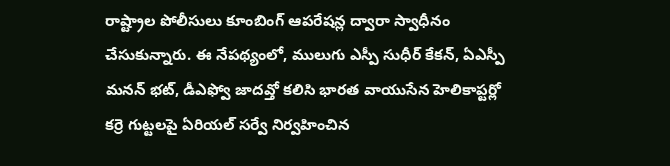రాష్ట్రాల పోలీసులు కూంబింగ్ ఆపరేషన్ల ద్వారా స్వాధీనం చేసుకున్నారు. ఈ నేపథ్యంలో, ములుగు ఎస్పీ సుధీర్ కేకన్, ఏఎస్పీ మనన్ భట్, డీఎఫ్వో జాదవ్తో కలిసి భారత వాయుసేన హెలికాప్టర్లో కర్రె గుట్టలపై ఏరియల్ సర్వే నిర్వహించిన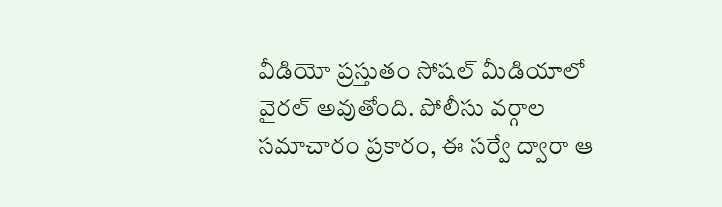వీడియో ప్రస్తుతం సోషల్ మీడియాలో వైరల్ అవుతోంది. పోలీసు వర్గాల సమాచారం ప్రకారం, ఈ సర్వే ద్వారా ఆ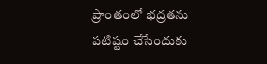ప్రాంతంలో భద్రతను పటిష్టం చేసేందుకు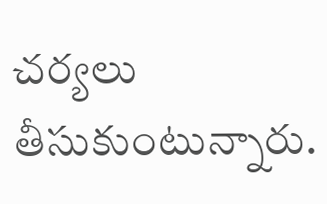చర్యలు తీసుకుంటున్నారు.